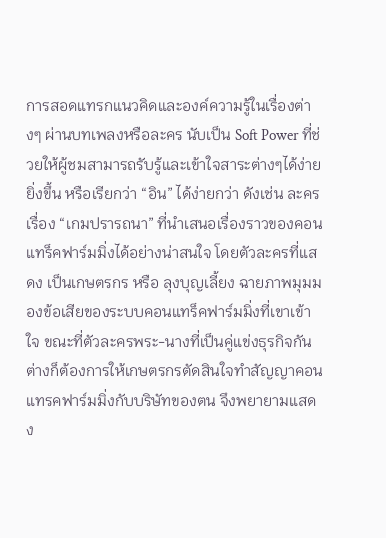การสอดแทรกแนวคิดและองค์ความรู้ในเรื่องต่างๆ ผ่านบทเพลงหรือละคร นับเป็น Soft Power ที่ช่วยให้ผู้ชมสามารถรับรู้และเข้าใจสาระต่างๆได้ง่ายยิ่งขึ้น หรือเรียกว่า “อิน” ได้ง่ายกว่า ดังเช่น ละครเรื่อง “เกมปรารถนา” ที่นำเสนอเรื่องราวของคอนแทร็คฟาร์มมิ่งได้อย่างน่าสนใจ โดยตัวละครที่แสดง เป็นเกษตรกร หรือ ลุงบุญเลี้ยง ฉายภาพมุมมองข้อเสียของระบบคอนแทร็คฟาร์มมิ่งที่เขาเข้าใจ ขณะที่ตัวละครพระ-นางที่เป็นคู่แข่งธุรกิจกันต่างก็ต้องการให้เกษตรกรตัดสินใจทำสัญญาคอนแทรคฟาร์มมิ่งกับบริษัทของตน จึงพยายามแสดง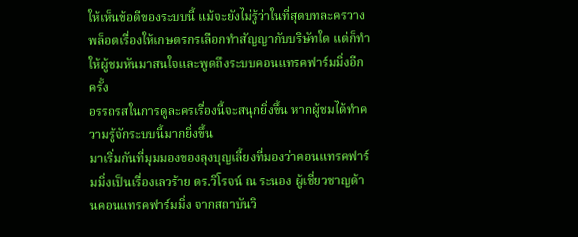ให้เห็นข้อดีของระบบนี้ แม้จะยังไม่รู้ว่าในที่สุดบทละครวางพล็อตเรื่องให้เกษตรกรเลือกทำสัญญากับบริษัทใด แต่ก็ทำให้ผู้ชมหันมาสนใจและพูดถึงระบบคอนแทรคฟาร์มมิ่งอีกครั้ง
อรรถรสในการดูละครเรื่องนี้จะสนุกยิ่งขึ้น หากผู้ชมได้ทำความรู้จักระบบนี้มากยิ่งขึ้น
มาเริ่มกันที่มุมมองของลุงบุญเลี้ยงที่มองว่าคอนแทรคฟาร์มมิ่งเป็นเรื่องเลวร้าย ดร.วิโรจน์ ณ ระนอง ผู้เชี่ยวชาญด้านคอนแทรคฟาร์มมิ่ง จากสถาบันวิ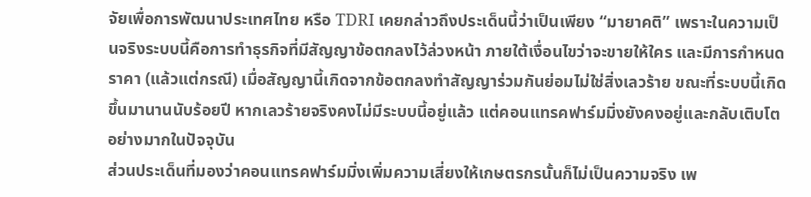จัยเพื่อการพัฒนาประเทศไทย หรือ TDRI เคยกล่าวถึงประเด็นนี้ว่าเป็นเพียง “มายาคติ” เพราะในความเป็นจริงระบบนี้คือการทำธุรกิจที่มีสัญญาข้อตกลงไว้ล่วงหน้า ภายใต้เงื่อนไขว่าจะขายให้ใคร และมีการกำหนดราคา (แล้วแต่กรณี) เมื่อสัญญานี้เกิดจากข้อตกลงทำสัญญาร่วมกันย่อมไม่ใช่สิ่งเลวร้าย ขณะที่ระบบนี้เกิดขึ้นมานานนับร้อยปี หากเลวร้ายจริงคงไม่มีระบบนี้อยู่แล้ว แต่คอนแทรคฟาร์มมิ่งยังคงอยู่และกลับเติบโตอย่างมากในปัจจุบัน
ส่วนประเด็นที่มองว่าคอนแทรคฟาร์มมิ่งเพิ่มความเสี่ยงให้เกษตรกรนั้นก็ไม่เป็นความจริง เพ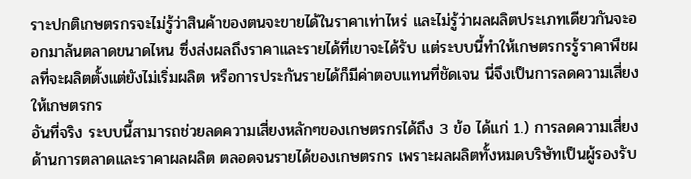ราะปกติเกษตรกรจะไม่รู้ว่าสินค้าของตนจะขายได้ในราคาเท่าไหร่ และไม่รู้ว่าผลผลิตประเภทเดียวกันจะออกมาล้นตลาดขนาดไหน ซึ่งส่งผลถึงราคาและรายได้ที่เขาจะได้รับ แต่ระบบนี้ทำให้เกษตรกรรู้ราคาพืชผลที่จะผลิตตั้งแต่ยังไม่เริ่มผลิต หรือการประกันรายได้ก็มีค่าตอบแทนที่ชัดเจน นี่จึงเป็นการลดความเสี่ยงให้เกษตรกร
อันที่จริง ระบบนี้สามารถช่วยลดความเสี่ยงหลักๆของเกษตรกรได้ถึง 3 ข้อ ได้แก่ 1.) การลดความเสี่ยงด้านการตลาดและราคาผลผลิต ตลอดจนรายได้ของเกษตรกร เพราะผลผลิตทั้งหมดบริษัทเป็นผู้รองรับ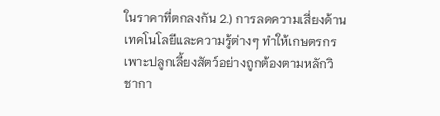ในราคาที่ตกลงกัน 2.) การลดความเสี่ยงด้านเทคโนโลยีและความรู้ต่างๆ ทำให้เกษตรกรเพาะปลูกเลี้ยงสัตว์อย่างถูกต้องตามหลักวิชากา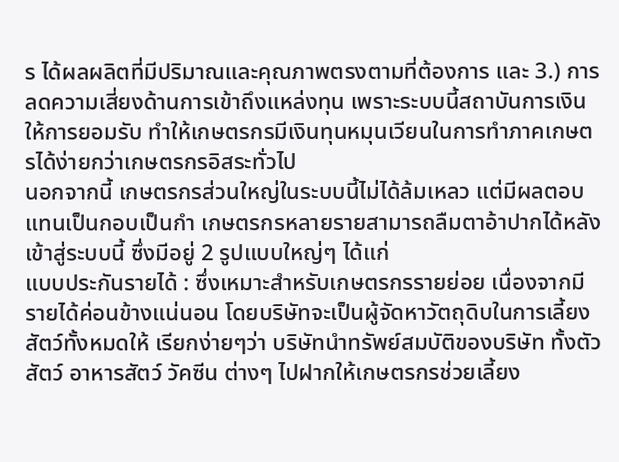ร ได้ผลผลิตที่มีปริมาณและคุณภาพตรงตามที่ต้องการ และ 3.) การลดความเสี่ยงด้านการเข้าถึงแหล่งทุน เพราะระบบนี้สถาบันการเงินให้การยอมรับ ทำให้เกษตรกรมีเงินทุนหมุนเวียนในการทำภาคเกษตรได้ง่ายกว่าเกษตรกรอิสระทั่วไป
นอกจากนี้ เกษตรกรส่วนใหญ่ในระบบนี้ไม่ได้ล้มเหลว แต่มีผลตอบแทนเป็นกอบเป็นกำ เกษตรกรหลายรายสามารถลืมตาอ้าปากได้หลังเข้าสู่ระบบนี้ ซึ่งมีอยู่ 2 รูปแบบใหญ่ๆ ได้แก่
แบบประกันรายได้ : ซึ่งเหมาะสำหรับเกษตรกรรายย่อย เนื่องจากมีรายได้ค่อนข้างแน่นอน โดยบริษัทจะเป็นผู้จัดหาวัตถุดิบในการเลี้ยงสัตว์ทั้งหมดให้ เรียกง่ายๆว่า บริษัทนำทรัพย์สมบัติของบริษัท ทั้งตัวสัตว์ อาหารสัตว์ วัคซีน ต่างๆ ไปฝากให้เกษตรกรช่วยเลี้ยง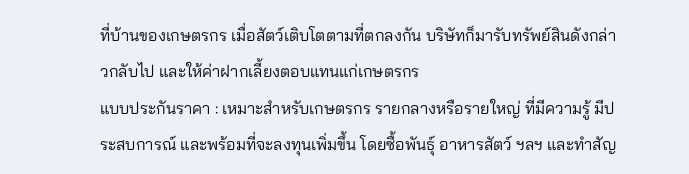ที่บ้านของเกษตรกร เมื่อสัตว์เติบโตตามที่ตกลงกัน บริษัทก็มารับทรัพย์สินดังกล่าวกลับไป และให้ค่าฝากเลี้ยงตอบแทนแก่เกษตรกร
แบบประกันราคา : เหมาะสำหรับเกษตรกร รายกลางหรือรายใหญ่ ที่มีความรู้ มีประสบการณ์ และพร้อมที่จะลงทุนเพิ่มขึ้น โดยซื้อพันธุ์ อาหารสัตว์ ฯลฯ และทำสัญ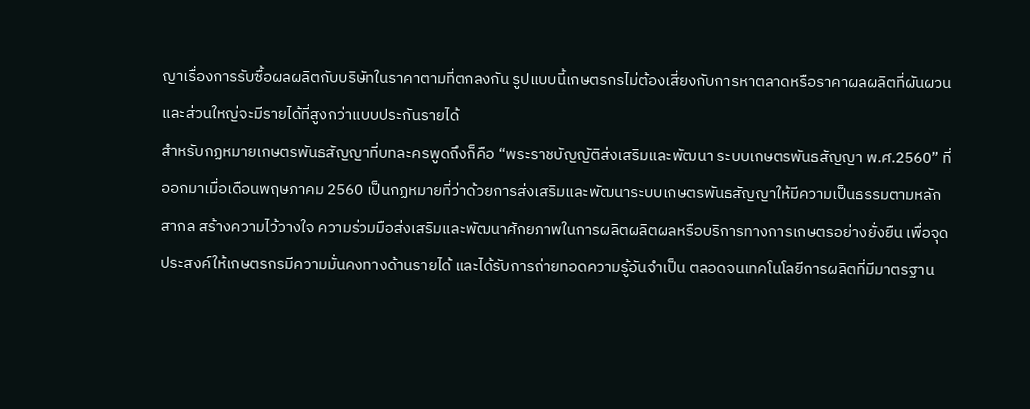ญาเรื่องการรับซื้อผลผลิตกับบริษัทในราคาตามที่ตกลงกัน รูปแบบนี้เกษตรกรไม่ต้องเสี่ยงกับการหาตลาดหรือราคาผลผลิตที่ผันผวน และส่วนใหญ่จะมีรายได้ที่สูงกว่าแบบประกันรายได้
สำหรับกฏหมายเกษตรพันธสัญญาที่บทละครพูดถึงก็คือ “พระราชบัญญัติส่งเสริมและพัฒนา ระบบเกษตรพันธสัญญา พ.ศ.2560” ที่ออกมาเมื่อเดือนพฤษภาคม 2560 เป็นกฏหมายที่ว่าด้วยการส่งเสริมและพัฒนาระบบเกษตรพันธสัญญาให้มีความเป็นธรรมตามหลักสากล สร้างความไว้วางใจ ความร่วมมือส่งเสริมและพัฒนาศักยภาพในการผลิตผลิตผลหรือบริการทางการเกษตรอย่างยั่งยืน เพื่อจุดประสงค์ให้เกษตรกรมีความมั่นคงทางด้านรายได้ และได้รับการถ่ายทอดความรู้อันจําเป็น ตลอดจนเทคโนโลยีการผลิตที่มีมาตรฐาน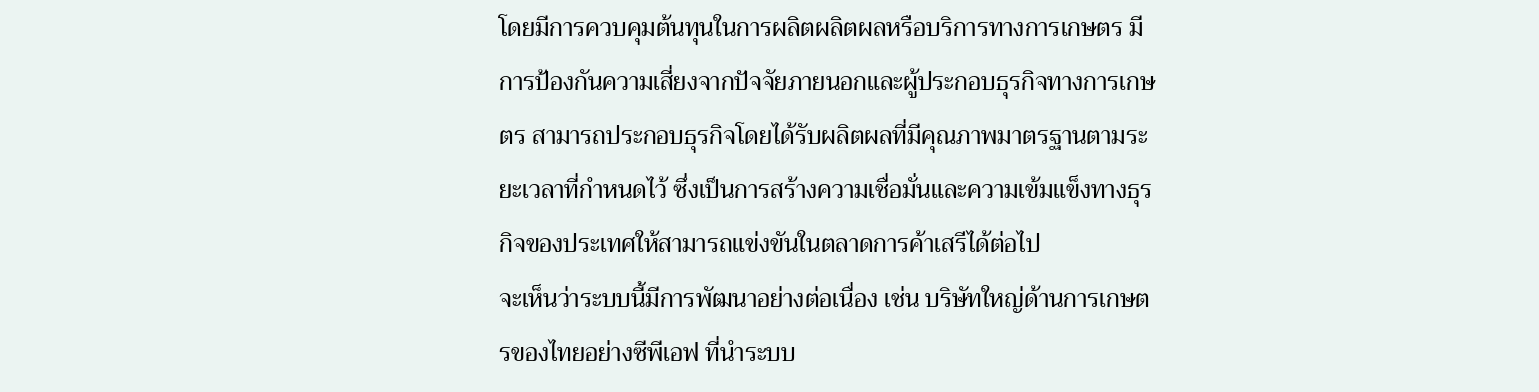โดยมีการควบคุมต้นทุนในการผลิตผลิตผลหรือบริการทางการเกษตร มีการป้องกันความเสี่ยงจากปัจจัยภายนอกและผู้ประกอบธุรกิจทางการเกษตร สามารถประกอบธุรกิจโดยได้รับผลิตผลที่มีคุณภาพมาตรฐานตามระยะเวลาที่กําหนดไว้ ซึ่งเป็นการสร้างความเชื่อมั่นและความเข้มแข็งทางธุรกิจของประเทศให้สามารถแข่งขันในตลาดการค้าเสรีได้ต่อไป
จะเห็นว่าระบบนี้มีการพัฒนาอย่างต่อเนื่อง เช่น บริษัทใหญ่ด้านการเกษตรของไทยอย่างซีพีเอฟ ที่นำระบบ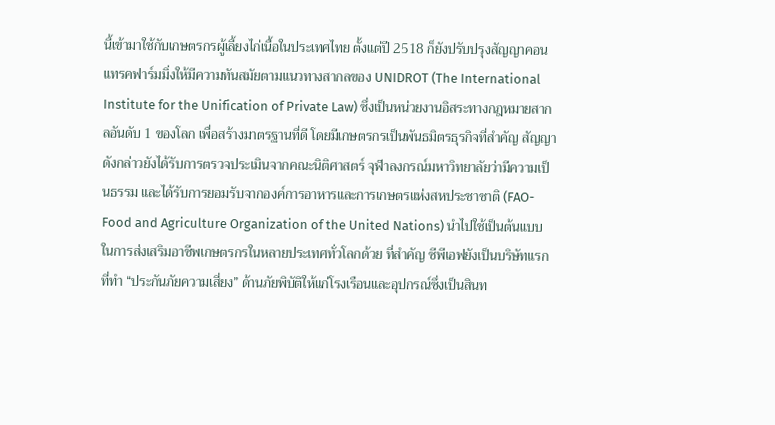นี้เข้ามาใช้กับเกษตรกรผู้เลี้ยงไก่เนื้อในประเทศไทย ตั้งแต่ปี 2518 ก็ยังปรับปรุงสัญญาคอนแทรคฟาร์มมิ่งให้มีความทันสมัยตามแนวทางสากลของ UNIDROT (The International Institute for the Unification of Private Law) ซึ่งเป็นหน่วยงานอิสระทางกฎหมายสากลอันดับ 1 ของโลก เพื่อสร้างมาตรฐานที่ดี โดยมีเกษตรกรเป็นพันธมิตรธุรกิจที่สำคัญ สัญญาดังกล่าวยังได้รับการตรวจประเมินจากคณะนิติศาสตร์ จุฬาลงกรณ์มหาวิทยาลัยว่ามีความเป็นธรรม และได้รับการยอมรับจากองค์การอาหารและการเกษตรแห่งสหประชาชาติ (FAO-Food and Agriculture Organization of the United Nations) นำไปใช้เป็นต้นแบบในการส่งเสริมอาชีพเกษตรกรในหลายประเทศทั่วโลกด้วย ที่สำคัญ ซีพีเอฟยังเป็นบริษัทแรกที่ทำ “ประกันภัยความเสี่ยง” ด้านภัยพิบัติให้แก่โรงเรือนและอุปกรณ์ซึ่งเป็นสินท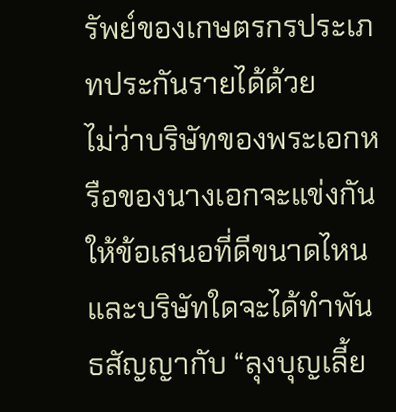รัพย์ของเกษตรกรประเภทประกันรายได้ด้วย
ไม่ว่าบริษัทของพระเอกหรือของนางเอกจะแข่งกันให้ข้อเสนอที่ดีขนาดไหน และบริษัทใดจะได้ทำพันธสัญญากับ “ลุงบุญเลี้ย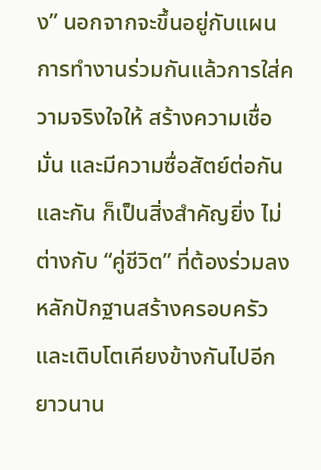ง” นอกจากจะขึ้นอยู่กับแผนการทำงานร่วมกันแล้วการใส่ความจริงใจให้ สร้างความเชื่อมั่น และมีความซื่อสัตย์ต่อกันและกัน ก็เป็นสิ่งสำคัญยิ่ง ไม่ต่างกับ “คู่ชีวิต” ที่ต้องร่วมลงหลักปักฐานสร้างครอบครัวและเติบโตเคียงข้างกันไปอีกยาวนาน